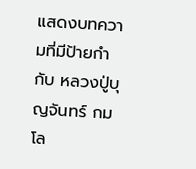แสดงบทความที่มีป้ายกำกับ หลวงปู่บุญจันทร์ กมโล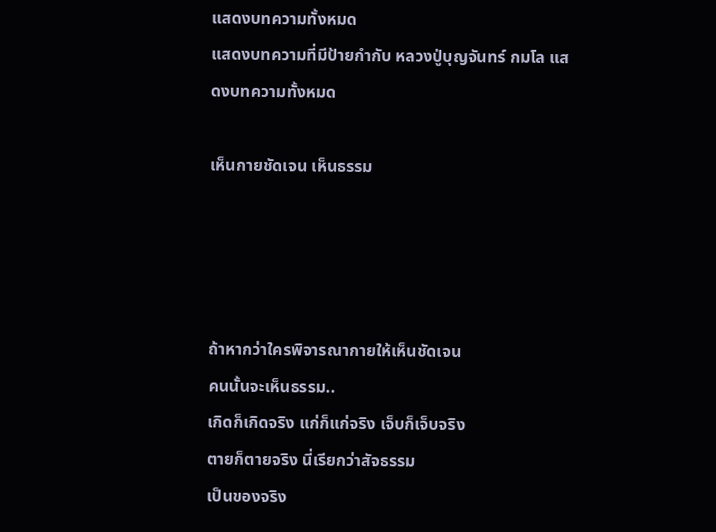แสดงบทความทั้งหมด
แสดงบทความที่มีป้ายกำกับ หลวงปู่บุญจันทร์ กมโล แสดงบทความทั้งหมด

เห็นกายชัดเจน เห็นธรรม




ถ้าหากว่าใครพิจารณากายให้เห็นชัดเจน
คนนั้นจะเห็นธรรม..
เกิดก็เกิดจริง แก่ก็แก่จริง เจ็บก็เจ็บจริง
ตายก็ตายจริง นี่เรียกว่าสัจธรรม
เป็นของจริง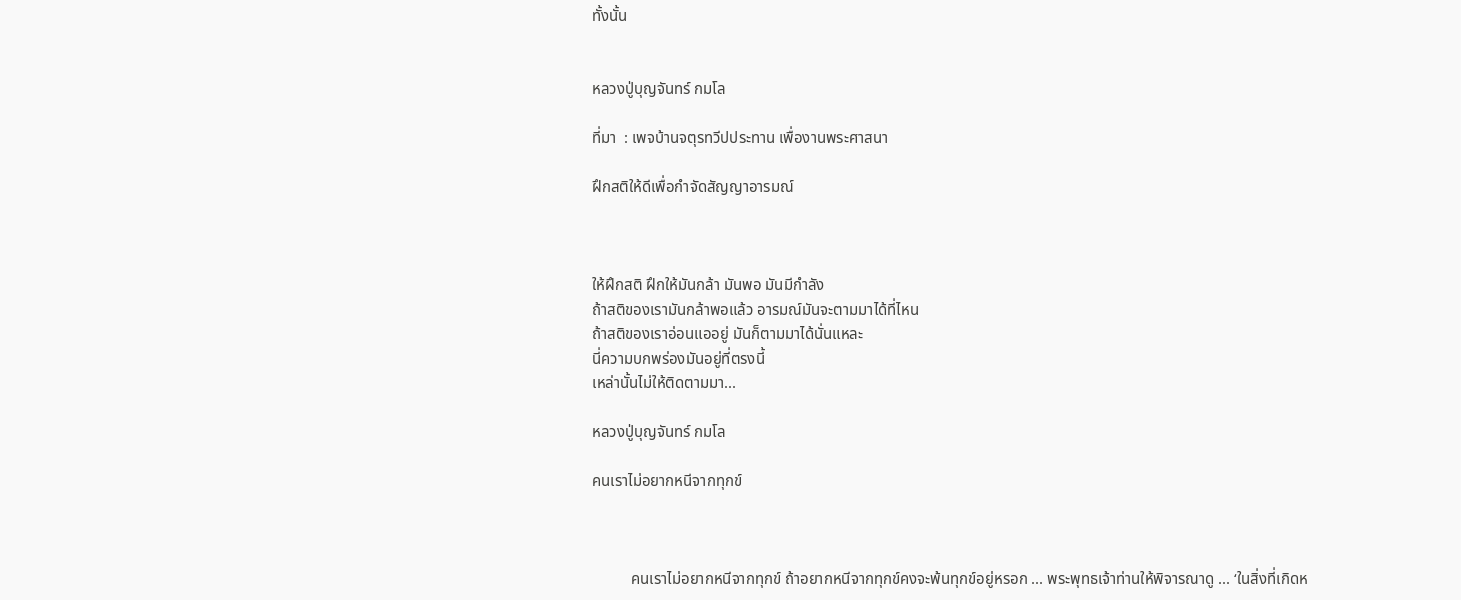ทั้งนั้น


หลวงปู่บุญจันทร์ กมโล

ที่มา  : เพจบ้านจตุรทวีปประทาน เพื่องานพระศาสนา

ฝึกสติให้ดีเพื่อกำจัดสัญญาอารมณ์



ให้ฝึกสติ ฝึกให้มันกล้า มันพอ มันมีกำลัง
ถ้าสติของเรามันกล้าพอแล้ว อารมณ์มันจะตามมาได้ที่ไหน
ถ้าสติของเราอ่อนแออยู่ มันก็ตามมาได้นั่นแหละ
นี่ความบกพร่องมันอยู่ที่ตรงนี้
เหล่านั้นไม่ให้ติดตามมา...

หลวงปู่บุญจันทร์ กมโล

คนเราไม่อยากหนีจากทุกข์



          คนเราไม่อยากหนีจากทุกข์ ถ้าอยากหนีจากทุกข์คงจะพ้นทุกข์อยู่หรอก ... พระพุทธเจ้าท่านให้พิจารณาดู ... ‘ในสิ่งที่เกิดห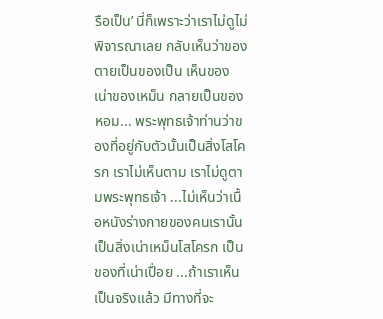รือเป็น’ นี่ก็เพราะว่าเราไม่ดูไม่พิจารณาเลย กลับเห็นว่าของตายเป็นของเป็น เห็นของเน่าของเหม็น กลายเป็นของหอม... พระพุทธเจ้าท่านว่าของที่อยู่กับตัวนั้นเป็นสิ่งโสโครก เราไม่เห็นตาม เราไม่ดูตามพระพุทธเจ้า ...ไม่เห็นว่าเนื้อหนังร่างกายของคนเรานั้นเป็นสิ่งเน่าเหม็นโสโครก เป็นของที่เน่าเปื่อย ...ถ้าเราเห็นเป็นจริงแล้ว มีทางที่จะ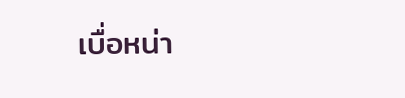เบื่อหน่า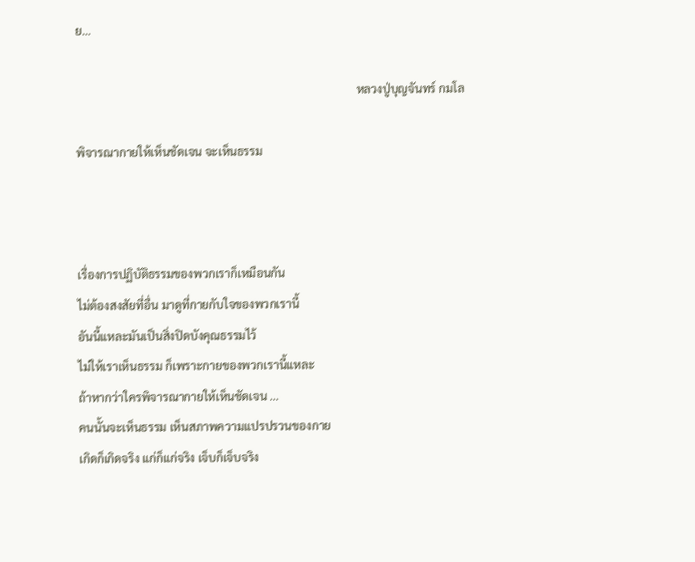ย…

                                                                                                หลวงปู่บุญจันทร์ กมโล

พิจารณากายให้เห็นชัดเจน จะเห็นธรรม



เรื่องการปฏิบัติธรรมของพวกเราก็เหมือนกัน
ไม่ต้องสงสัยที่อื่น มาดูที่กายกับใจของพวกเรานี้
อันนี้แหละมันเป็นสิ่งปิดบังคุณธรรมไว้
ไม่ให้เราเห็นธรรม ก็เพราะกายของพวกเรานี้แหละ
ถ้าหากว่าใครพิจารณากายให้เห็นชัดเจน ...
คนนั้นจะเห็นธรรม เห็นสภาพความแปรปรวนของกาย
เกิดก็เกิดจริง แก่ก็แก่จริง เจ็บก็เจ็บจริง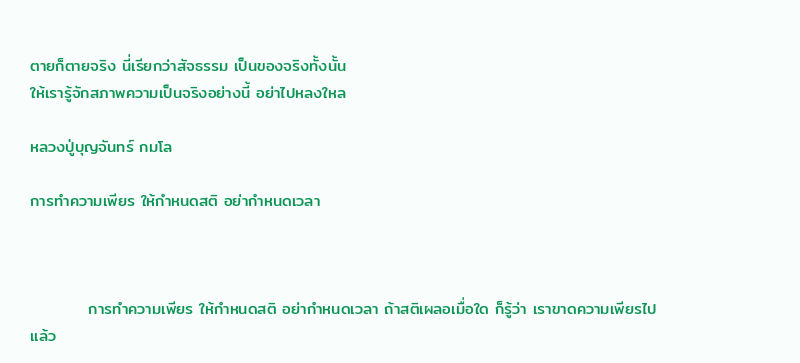ตายก็ตายจริง นี่เรียกว่าสัจธรรม เป็นของจริงทั้งนั้น
ให้เรารู้จักสภาพความเป็นจริงอย่างนี้ อย่าไปหลงใหล

หลวงปู่บุญจันทร์ กมโล

การทำความเพียร ให้กำหนดสติ อย่ากำหนดเวลา



          การทำความเพียร ให้กำหนดสติ อย่ากำหนดเวลา ถ้าสติเผลอเมื่อใด ก็รู้ว่า เราขาดความเพียรไปแล้ว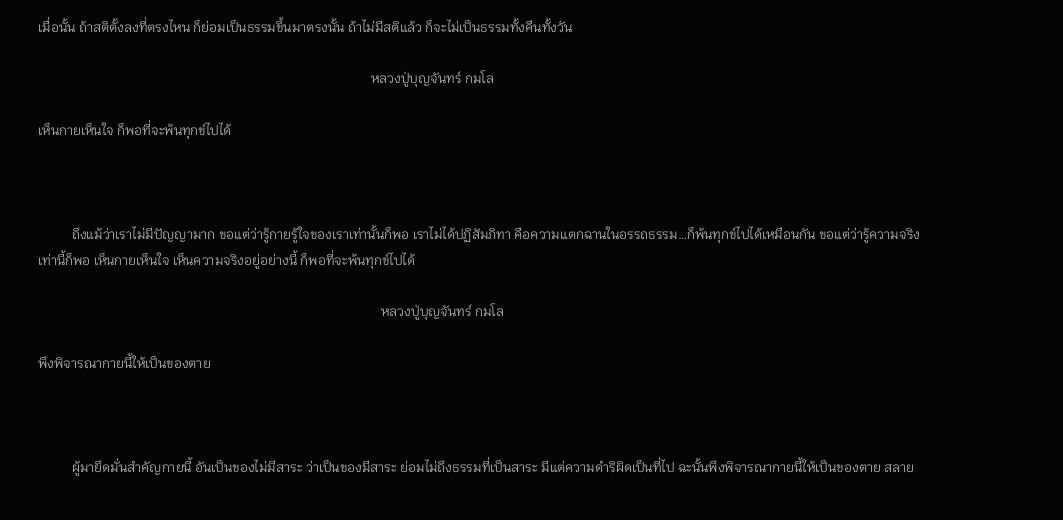เมื่อนั้น ถ้าสติตั้งลงที่ตรงไหน ก็ย่อมเป็นธรรมขึ้นมาตรงนั้น ถ้าไม่มีสติแล้ว ก็จะไม่เป็นธรรมทั้งคืนทั้งวัน

                                                                                                   หลวงปู่บุญจันทร์ กมโล

เห็นกายเห็นใจ ก็พอที่จะพ้นทุกข์ไปได้



          ถึงแม้ว่าเราไม่มีปัญญามาก ขอแต่ว่ารู้กายรู้ใจของเราเท่านั้นก็พอ เราไม่ได้ปฏิสัมภิทา คือความแตกฉานในอรรถธรรม…ก็พ้นทุกข์ไปได้เหมือนกัน ขอแต่ว่ารู้ความจริงเท่านี้ก็พอ เห็นกายเห็นใจ เห็นความจริงอยู่อย่างนี้ ก็พอที่จะพ้นทุกข์ไปได้

                                                                                                      หลวงปู่บุญจันทร์ กมโล

พึงพิจารณากายนี้ให้เป็นของตาย



          ผู้มายึดมั่นสำคัญกายนี้ อันเป็นของไม่มีสาระ ว่าเป็นของมีสาระ ย่อมไม่ถึงธรรมที่เป็นสาระ มีแต่ความดำริผิดเป็นที่ไป ฉะนั้นพึงพิจารณากายนี้ให้เป็นของตาย สลาย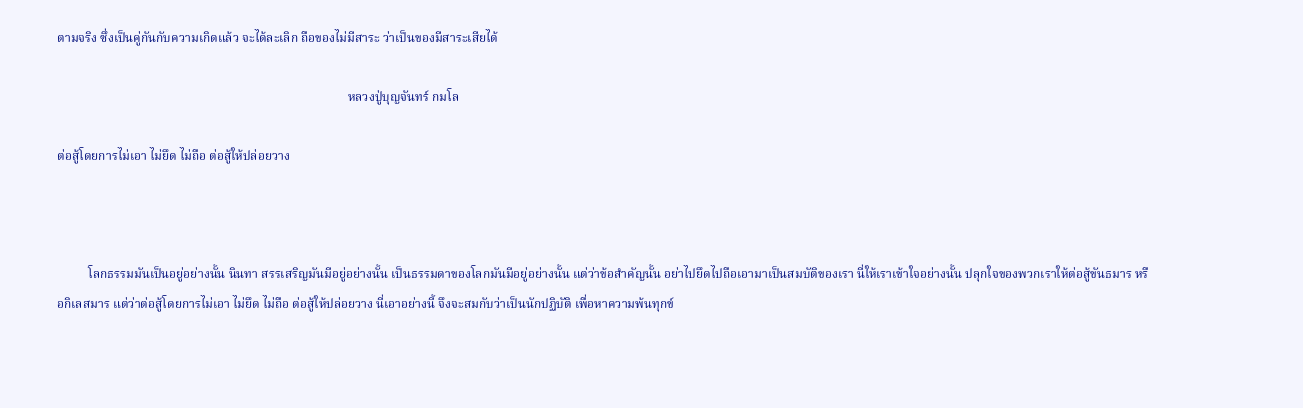ตามจริง ซึ่งเป็นคู่กันกับความเกิดแล้ว จะได้ละเลิก ถือของไม่มีสาระ ว่าเป็นของมีสาระเสียได้

                                                                                             หลวงปู่บุญจันทร์ กมโล

ต่อสู้โดยการไม่เอา ไม่ยึด ไม่ถือ ต่อสู้ให้ปล่อยวาง



          โลกธรรมมันเป็นอยู่อย่างนั้น นินทา สรรเสริญมันมีอยู่อย่างนั้น เป็นธรรมดาของโลกมันมีอยู่อย่างนั้น แต่ว่าข้อสำคัญนั้น อย่าไปยึดไปถือเอามาเป็นสมบัติของเรา นี่ให้เราเข้าใจอย่างนั้น ปลุกใจของพวกเราให้ต่อสู้ขันธมาร หรือกิเลสมาร แต่ว่าต่อสู้โดยการไม่เอา ไม่ยึด ไม่ถือ ต่อสู้ให้ปล่อยวาง นี่เอาอย่างนี้ จึงจะสมกับว่าเป็นนักปฏิบัติ เพื่อหาความพ้นทุกข์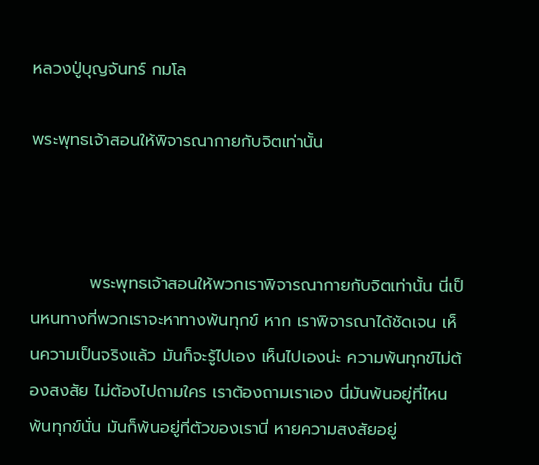หลวงปู่บุญจันทร์ กมโล

พระพุทธเจ้าสอนให้พิจารณากายกับจิตเท่านั้น



          พระพุทธเจ้าสอนให้พวกเราพิจารณากายกับจิตเท่านั้น นี่เป็นหนทางที่พวกเราจะหาทางพ้นทุกข์ หาก เราพิจารณาได้ชัดเจน เห็นความเป็นจริงแล้ว มันก็จะรู้ไปเอง เห็นไปเองน่ะ ความพ้นทุกข์ไม่ต้องสงสัย ไม่ต้องไปถามใคร เราต้องถามเราเอง นี่มันพ้นอยู่ที่ไหน พ้นทุกข์นั่น มันก็พ้นอยู่ที่ตัวของเรานี่ หายความสงสัยอยู่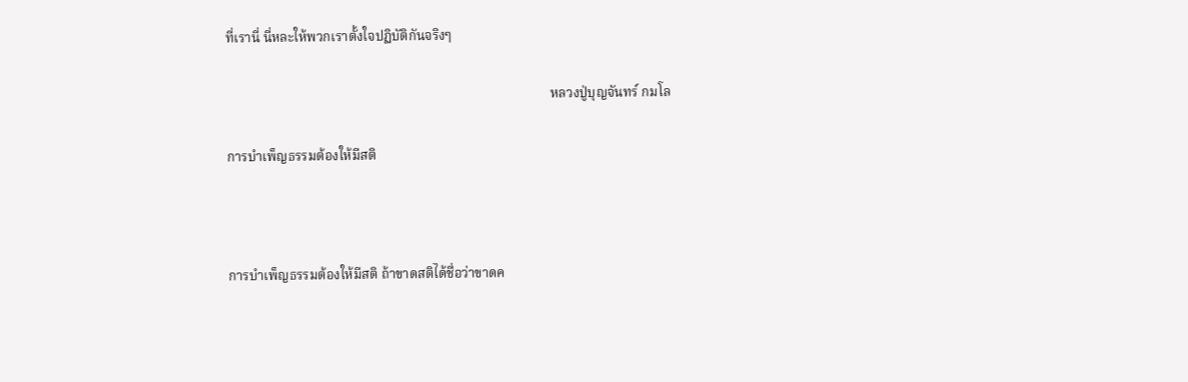ที่เรานี่ นี่หละให้พวกเราตั้งใจปฏิบัติกันจริงๆ

                                                                                                หลวงปู่บุญจันทร์ กมโล

การบำเพ็ญธรรมต้องให้มีสติ



การบำเพ็ญธรรมต้องให้มีสติ ถ้าขาดสติได้ชื่อว่าขาดค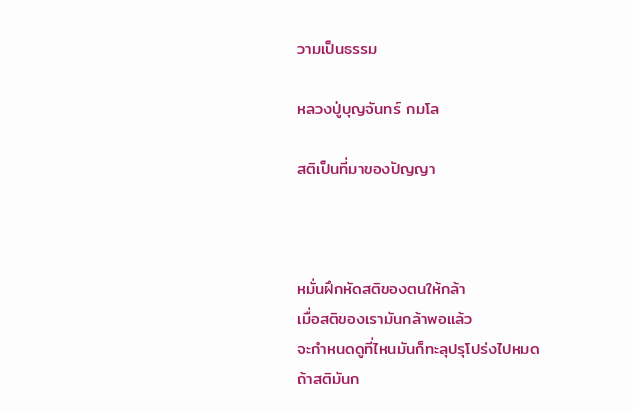วามเป็นธรรม

หลวงปู่บุญจันทร์ กมโล

สติเป็นที่มาของปัญญา



หมั่นฝึกหัดสติของตนให้กล้า
เมื่อสติของเรามันกล้าพอแล้ว
จะกำหนดดูที่ไหนมันก็ทะลุปรุโปร่งไปหมด
ถ้าสติมันก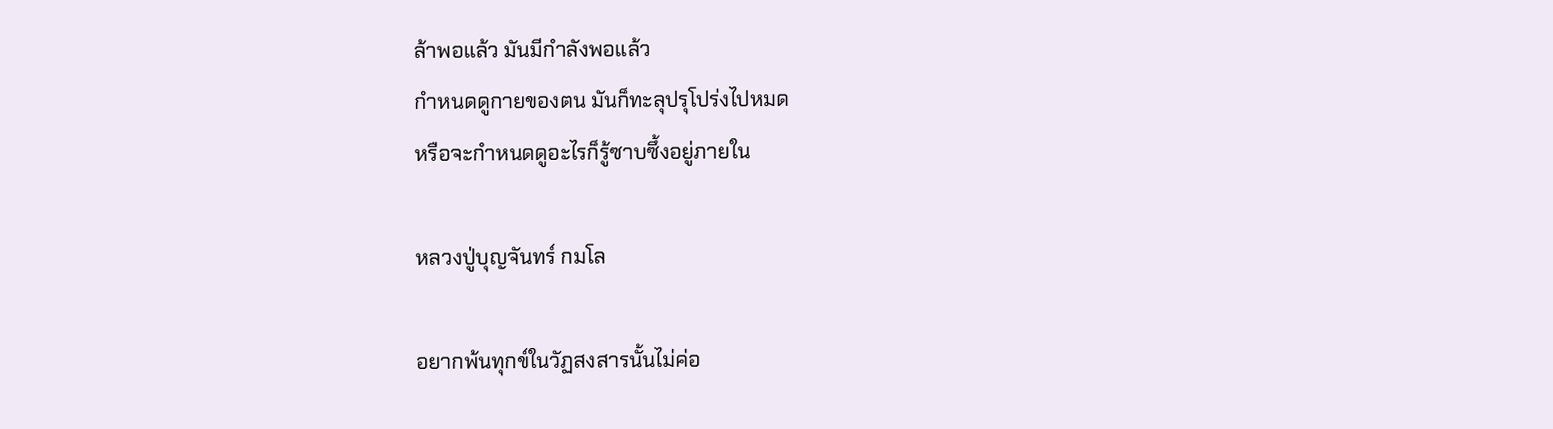ล้าพอแล้ว มันมีกำลังพอแล้ว
กำหนดดูกายของตน มันก็ทะลุปรุโปร่งไปหมด
หรือจะกำหนดดูอะไรก็รู้ซาบซึ้งอยู่ภายใน

หลวงปู่บุญจันทร์ กมโล

อยากพ้นทุกข์ในวัฏสงสารนั้นไม่ค่อ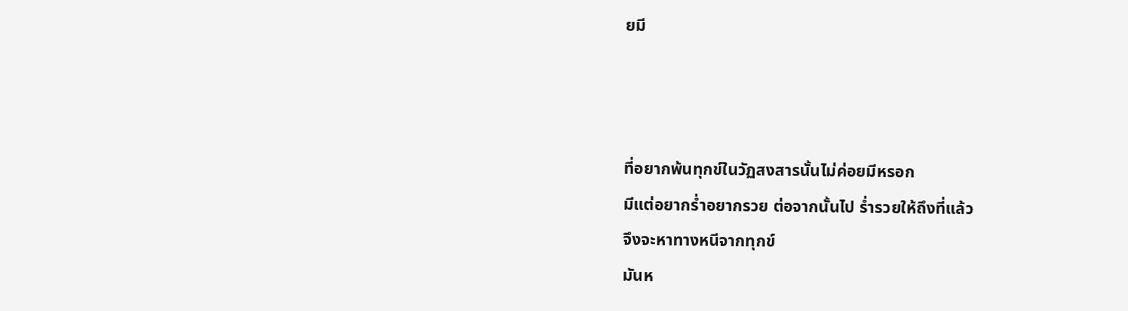ยมี



ที่อยากพ้นทุกข์ในวัฏสงสารนั้นไม่ค่อยมีหรอก
มีแต่อยากร่ำอยากรวย ต่อจากนั้นไป ร่ำรวยให้ถึงที่แล้ว
จึงจะหาทางหนีจากทุกข์
มันห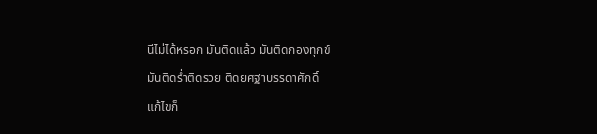นีไม่ได้หรอก มันติดแล้ว มันติดกองทุกข์
มันติดร่ำติดรวย ติดยศฐาบรรดาศักดิ์
แก้ไขก็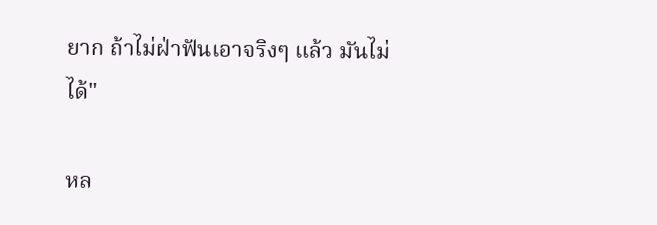ยาก ถ้าไม่ฝ่าฟันเอาจริงๆ แล้ว มันไม่ได้"

หล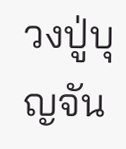วงปู่บุญจัน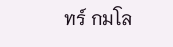ทร์ กมโล